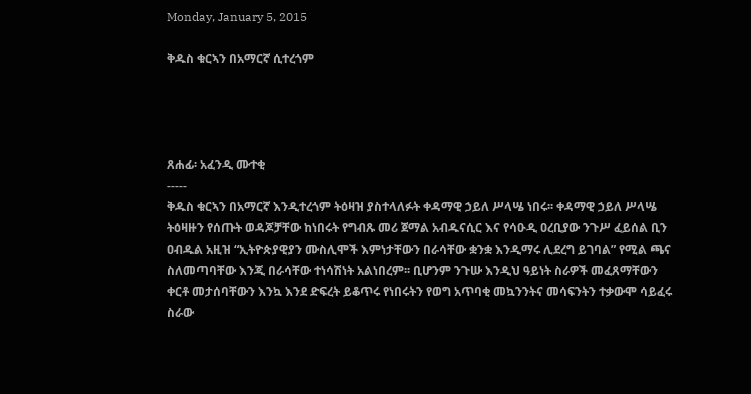Monday, January 5, 2015

ቅዱስ ቁርኣን በአማርኛ ሲተረጎም




ጸሐፊ፡ አፈንዲ ሙተቂ
-----
ቅዱስ ቁርኣን በአማርኛ እንዲተረጎም ትዕዛዝ ያስተላለፉት ቀዳማዊ ኃይለ ሥላሤ ነበሩ፡፡ ቀዳማዊ ኃይለ ሥላሤ ትዕዛዙን የሰጡት ወዳጆቻቸው ከነበሩት የግብጹ መሪ ጀማል አብዱናሲር እና የሳዑዲ ዐረቢያው ንጉሥ ፈይሰል ቢን ዐብዱል አዚዝ “ኢትዮጵያዊያን ሙስሊሞች እምነታቸውን በራሳቸው ቋንቋ እንዲማሩ ሊደረግ ይገባል” የሚል ጫና ስለመጣባቸው እንጂ በራሳቸው ተነሳሽነት አልነበረም፡፡ ቢሆንም ንጉሡ እንዲህ ዓይነት ስራዎች መፈጸማቸውን ቀርቶ መታሰባቸውን እንኳ እንደ ድፍረት ይቆጥሩ የነበሩትን የወግ አጥባቂ መኳንንትና መሳፍንትን ተቃውሞ ሳይፈሩ ስራው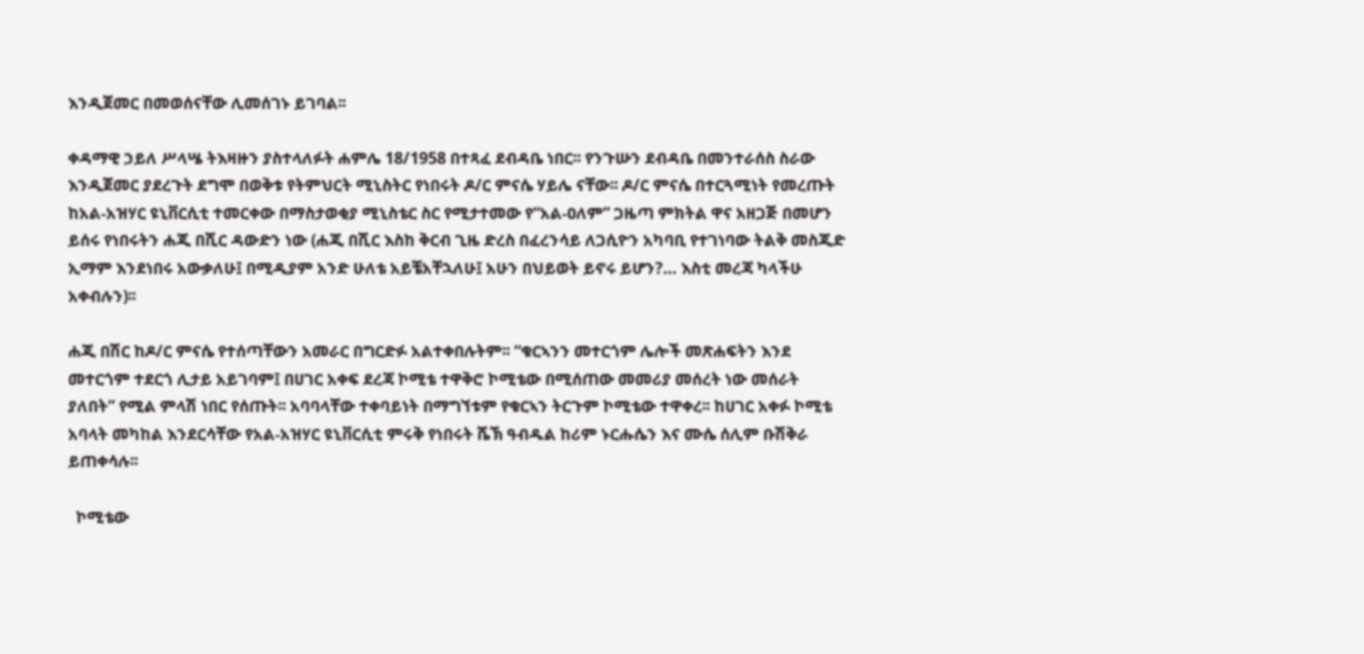እንዲጀመር በመወሰናቸው ሊመሰገኑ ይገባል፡፡

ቀዳማዊ ኃይለ ሥላሤ ትእዛዙን ያስተላለፉት ሐምሌ 18/1958 በተጻፈ ደብዳቤ ነበር፡፡ የንጉሡን ደብዳቤ በመንተራሰስ ስራው እንዲጀመር ያደረጉት ደግሞ በወቅቱ የትምህርት ሚኒስትር የነበሩት ዶ/ር ምናሴ ሃይሌ ናቸው፡፡ ዶ/ር ምናሴ በተርጓሚነት የመረጡት ከአል-አዝሃር ዩኒቨርሲቲ ተመርቀው በማስታወቂያ ሚኒስቴር ስር የሚታተመው የ“አል-ዐለም” ጋዜጣ ምክትል ዋና አዘጋጅ በመሆን ይሰሩ የነበሩትን ሐጂ በሺር ዳውድን ነው (ሐጂ በሺር እስከ ቅርብ ጊዜ ድረስ በፈረንሳይ ለጋሲዮን አካባቢ የተገነባው ትልቅ መስጂድ ኢማም እንደነበሩ አውቃለሁ፤ በሚዲያም አንድ ሁለቴ አይቼአቸኋለሁ፤ አሁን በህይወት ይኖሩ ይሆን?… እስቲ መረጃ ካላችሁ አቀብሉን)፡፡

ሐጂ በሽር ከዶ/ር ምናሴ የተሰጣቸውን አመራር በግርድፉ አልተቀበሉትም፡፡ “ቁርኣንን መተርጎም ሌሎች መጽሐፍትን እንደ መተርጎም ተደርጎ ሊታይ አይገባም፤ በሀገር አቀፍ ደረጃ ኮሚቴ ተዋቅሮ ኮሚቴው በሚሰጠው መመሪያ መሰረት ነው መሰራት ያለበት” የሚል ምላሽ ነበር የሰጡት፡፡ አባባላቸው ተቀባይነት በማግኘቱም የቁርኣን ትርጉም ኮሚቴው ተዋቀረ፡፡ ከሀገር አቀፉ ኮሚቴ አባላት መካከል እንደርሳቸው የአል-አዝሃር ዩኒቨርሲቲ ምሩቅ የነበሩት ሼኽ ዓብዱል ከሪም ኑርሑሴን እና ሙሴ ሰሊም ቡሽቅራ ይጠቀሳሉ፡፡

  ኮሚቴው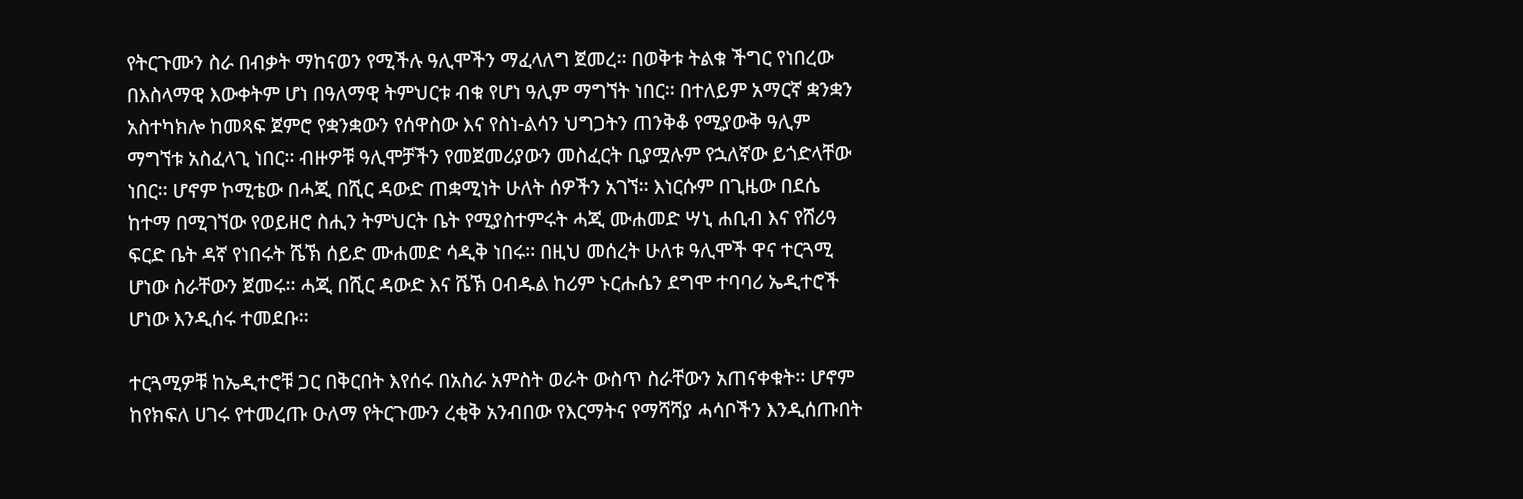የትርጉሙን ስራ በብቃት ማከናወን የሚችሉ ዓሊሞችን ማፈላለግ ጀመረ፡፡ በወቅቱ ትልቁ ችግር የነበረው በእስላማዊ እውቀትም ሆነ በዓለማዊ ትምህርቱ ብቁ የሆነ ዓሊም ማግኘት ነበር፡፡ በተለይም አማርኛ ቋንቋን አስተካክሎ ከመጻፍ ጀምሮ የቋንቋውን የሰዋስው እና የስነ-ልሳን ህግጋትን ጠንቅቆ የሚያውቅ ዓሊም ማግኘቱ አስፈላጊ ነበር፡፡ ብዙዎቹ ዓሊሞቻችን የመጀመሪያውን መስፈርት ቢያሟሉም የኋለኛው ይጎድላቸው ነበር፡፡ ሆኖም ኮሚቴው በሓጂ በሺር ዳውድ ጠቋሚነት ሁለት ሰዎችን አገኘ፡፡ እነርሱም በጊዜው በደሴ ከተማ በሚገኘው የወይዘሮ ስሒን ትምህርት ቤት የሚያስተምሩት ሓጂ ሙሐመድ ሣኒ ሐቢብ እና የሸሪዓ ፍርድ ቤት ዳኛ የነበሩት ሼኽ ሰይድ ሙሐመድ ሳዲቅ ነበሩ፡፡ በዚህ መሰረት ሁለቱ ዓሊሞች ዋና ተርጓሚ ሆነው ስራቸውን ጀመሩ፡፡ ሓጂ በሺር ዳውድ እና ሼኽ ዐብዱል ከሪም ኑርሑሴን ደግሞ ተባባሪ ኤዲተሮች ሆነው እንዲሰሩ ተመደቡ፡፡

ተርጓሚዎቹ ከኤዲተሮቹ ጋር በቅርበት እየሰሩ በአስራ አምስት ወራት ውስጥ ስራቸውን አጠናቀቁት፡፡ ሆኖም ከየክፍለ ሀገሩ የተመረጡ ዑለማ የትርጉሙን ረቂቅ አንብበው የእርማትና የማሻሻያ ሓሳቦችን እንዲሰጡበት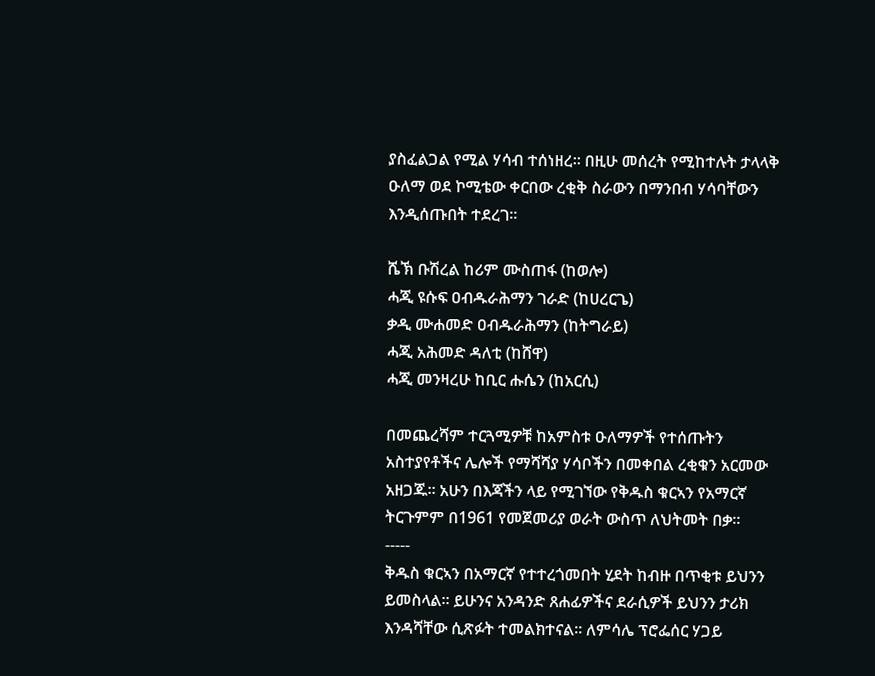ያስፈልጋል የሚል ሃሳብ ተሰነዘረ፡፡ በዚሁ መሰረት የሚከተሉት ታላላቅ ዑለማ ወደ ኮሚቴው ቀርበው ረቂቅ ስራውን በማንበብ ሃሳባቸውን እንዲሰጡበት ተደረገ፡፡

ሼኽ ቡሽረል ከሪም ሙስጠፋ (ከወሎ)
ሓጂ ዩሱፍ ዐብዱራሕማን ገራድ (ከሀረርጌ)
ቃዲ ሙሐመድ ዐብዱራሕማን (ከትግራይ)
ሓጂ አሕመድ ዳለቲ (ከሸዋ)
ሓጂ መንዛረሁ ከቢር ሑሴን (ከአርሲ)

በመጨረሻም ተርጓሚዎቹ ከአምስቱ ዑለማዎች የተሰጡትን አስተያየቶችና ሌሎች የማሻሻያ ሃሳቦችን በመቀበል ረቂቁን አርመው አዘጋጁ፡፡ አሁን በእጃችን ላይ የሚገኘው የቅዱስ ቁርኣን የአማርኛ ትርጉምም በ1961 የመጀመሪያ ወራት ውስጥ ለህትመት በቃ፡፡
-----
ቅዱስ ቁርኣን በአማርኛ የተተረጎመበት ሂደት ከብዙ በጥቂቱ ይህንን ይመስላል፡፡ ይሁንና አንዳንድ ጸሐፊዎችና ደራሲዎች ይህንን ታሪክ እንዳሻቸው ሲጽፉት ተመልክተናል፡፡ ለምሳሌ ፕሮፌሰር ሃጋይ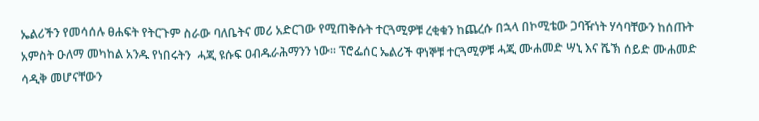ኤልሪችን የመሳሰሉ ፀሐፍት የትርጉም ስራው ባለቤትና መሪ አድርገው የሚጠቅሱት ተርጓሚዎቹ ረቂቁን ከጨረሱ በኋላ በኮሚቴው ጋባዥነት ሃሳባቸውን ከሰጡት አምስት ዑለማ መካከል አንዱ የነበሩትን  ሓጂ ዩሱፍ ዐብዱራሕማንን ነው፡፡ ፕሮፌሰር ኤልሪች ዋነኞቹ ተርጓሚዎቹ ሓጂ ሙሐመድ ሣኒ እና ሼኽ ሰይድ ሙሐመድ ሳዲቅ መሆናቸውን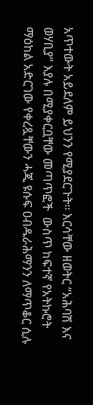አጥተውት አይደለም ይህንን የሚያደርጉት፡፡ እርሳቸው ዘወትር “አሕባሽ እና ወሃቢያ” እያሉ በሚያቀርቧቸው መጣጥፎች  ውስጥ ከፍተኛ የአትኩሮት ማዕከል አድርገው የቀረጿቸውን ሓጂ ዩሱፍ ዐብዱራሕማንን ለማጥቆር ሲሉ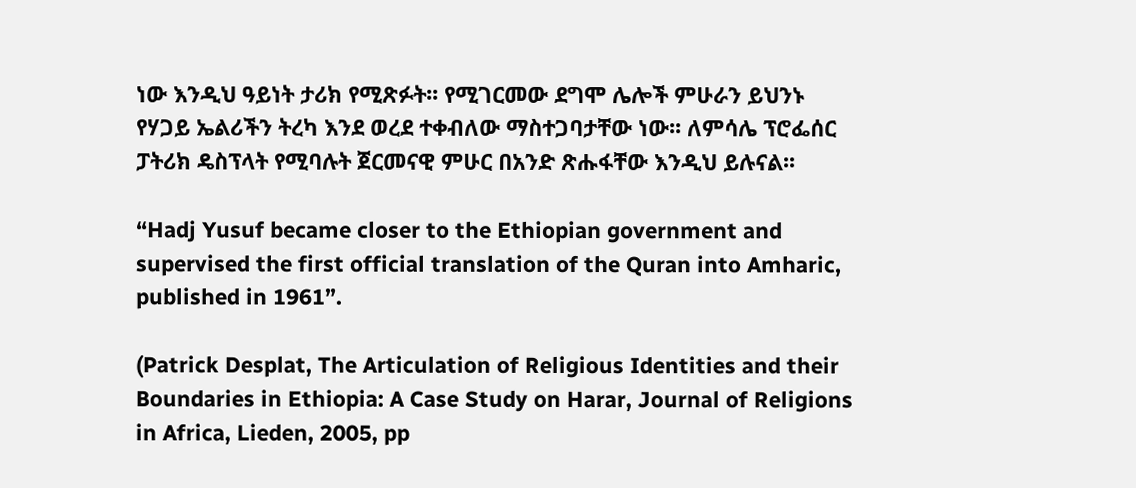ነው እንዲህ ዓይነት ታሪክ የሚጽፉት፡፡ የሚገርመው ደግሞ ሌሎች ምሁራን ይህንኑ የሃጋይ ኤልሪችን ትረካ እንደ ወረደ ተቀብለው ማስተጋባታቸው ነው፡፡ ለምሳሌ ፕሮፌሰር ፓትሪክ ዴስፕላት የሚባሉት ጀርመናዊ ምሁር በአንድ ጽሑፋቸው እንዲህ ይሉናል፡፡

“Hadj Yusuf became closer to the Ethiopian government and supervised the first official translation of the Quran into Amharic, published in 1961”.

(Patrick Desplat, The Articulation of Religious Identities and their Boundaries in Ethiopia: A Case Study on Harar, Journal of Religions in Africa, Lieden, 2005, pp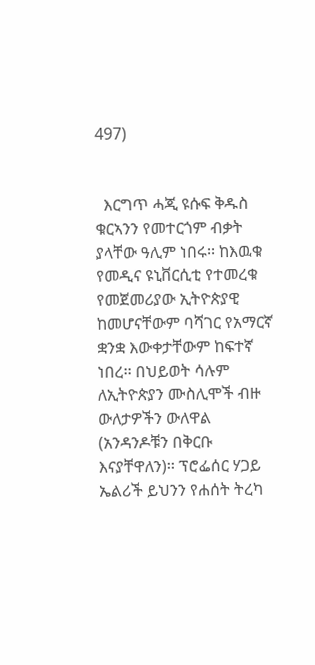497)


  እርግጥ ሓጂ ዩሱፍ ቅዱስ ቁርኣንን የመተርጎም ብቃት ያላቸው ዓሊም ነበሩ፡፡ ከእዉቁ የመዲና ዩኒቨርሲቲ የተመረቁ የመጀመሪያው ኢትዮጵያዊ ከመሆናቸውም ባሻገር የአማርኛ ቋንቋ እውቀታቸውም ከፍተኛ ነበረ፡፡ በህይወት ሳሉም ለኢትዮጵያን ሙስሊሞች ብዙ ውለታዎችን ውለዋል (አንዳንዶቹን በቅርቡ እናያቸዋለን)፡፡ ፕሮፌሰር ሃጋይ ኤልሪች ይህንን የሐሰት ትረካ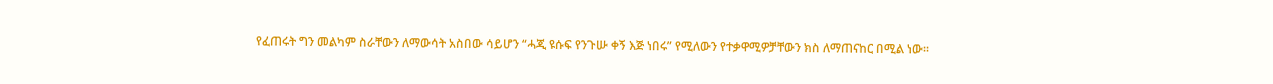የፈጠሩት ግን መልካም ስራቸውን ለማውሳት አስበው ሳይሆን “ሓጂ ዩሱፍ የንጉሡ ቀኝ እጅ ነበሩ” የሚለውን የተቃዋሚዎቻቸውን ክስ ለማጠናከር በሚል ነው፡፡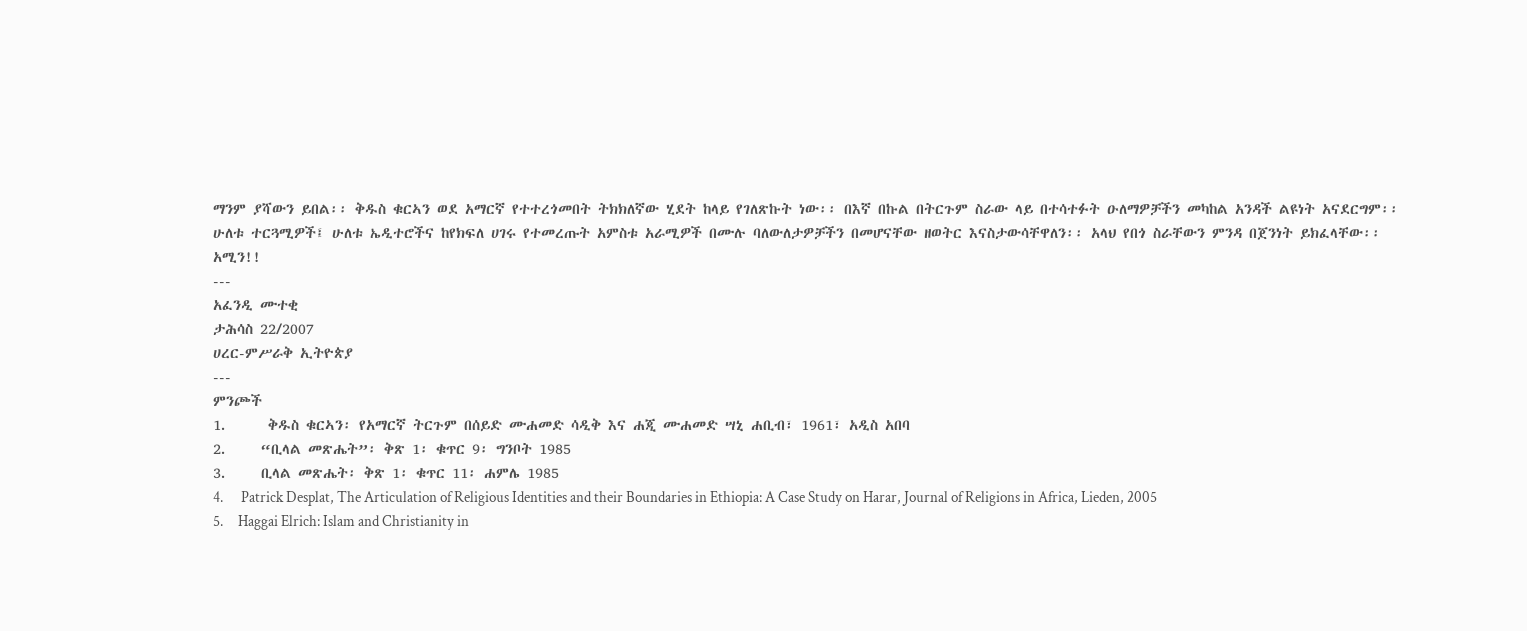ማንም ያሻውን ይበል፡፡ ቅዱስ ቁርኣን ወደ አማርኛ የተተረጎመበት ትክክለኛው ሂደት ከላይ የገለጽኩት ነው፡፡ በእኛ በኩል በትርጉም ስራው ላይ በተሳተፉት ዑለማዎቻችን መካከል አንዳች ልዩነት አናደርግም፡፡ ሁለቱ ተርጓሚዎች፤ ሁለቱ ኤዲተሮችና ከየክፍለ ሀገሩ የተመረጡት አምስቱ አራሚዎች በሙሉ ባለውለታዎቻችን በመሆናቸው ዘወትር እናስታውሳቸዋለን፡፡ አላህ የበጎ ስራቸውን ምንዳ በጀንነት ይክፈላቸው፡፡ አሚን!!
---
አፈንዲ ሙተቂ
ታሕሳስ 22/2007
ሀረር-ምሥራቅ ኢትዮጵያ
---
ምንጮች
1.      ቅዱስ ቁርኣን፡ የአማርኛ ትርጉም በሰይድ ሙሐመድ ሳዲቅ እና ሐጂ ሙሐመድ ሣኒ ሐቢብ፣ 1961፣ አዲስ አበባ
2.     “ቢላል መጽሔት”፡ ቅጽ 1፡ ቁጥር 9፡ ግንቦት 1985
3.     ቢላል መጽሔት፡ ቅጽ 1፡ ቁጥር 11፡ ሐምሌ 1985
4.      Patrick Desplat, The Articulation of Religious Identities and their Boundaries in Ethiopia: A Case Study on Harar, Journal of Religions in Africa, Lieden, 2005
5.     Haggai Elrich: Islam and Christianity in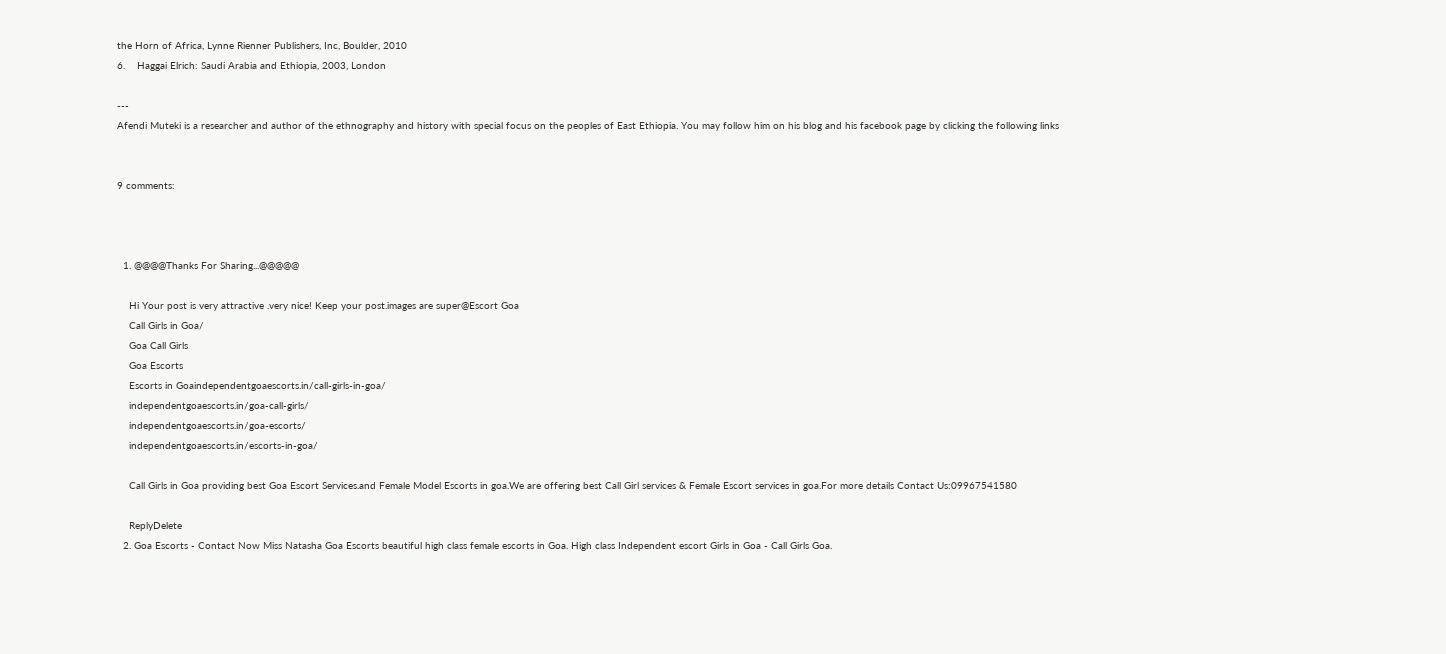the Horn of Africa, Lynne Rienner Publishers, Inc, Boulder, 2010
6.    Haggai Elrich: Saudi Arabia and Ethiopia, 2003, London

---
Afendi Muteki is a researcher and author of the ethnography and history with special focus on the peoples of East Ethiopia. You may follow him on his blog and his facebook page by clicking the following links


9 comments:



  1. @@@@Thanks For Sharing...@@@@@

    Hi Your post is very attractive .very nice! Keep your post.images are super@Escort Goa
    Call Girls in Goa/
    Goa Call Girls
    Goa Escorts
    Escorts in Goaindependentgoaescorts.in/call-girls-in-goa/
    independentgoaescorts.in/goa-call-girls/
    independentgoaescorts.in/goa-escorts/
    independentgoaescorts.in/escorts-in-goa/

    Call Girls in Goa providing best Goa Escort Services.and Female Model Escorts in goa.We are offering best Call Girl services & Female Escort services in goa.For more details Contact Us:09967541580

    ReplyDelete
  2. Goa Escorts - Contact Now Miss Natasha Goa Escorts beautiful high class female escorts in Goa. High class Independent escort Girls in Goa - Call Girls Goa.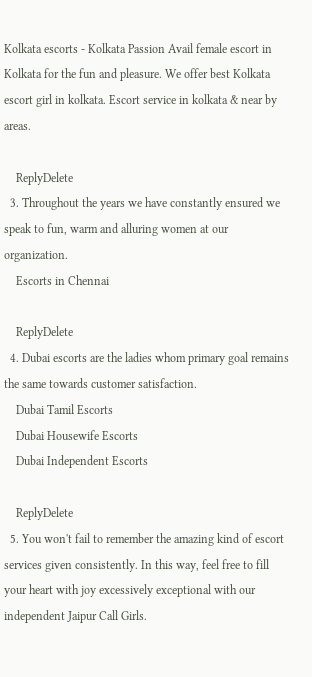Kolkata escorts - Kolkata Passion Avail female escort in Kolkata for the fun and pleasure. We offer best Kolkata escort girl in kolkata. Escort service in kolkata & near by areas.

    ReplyDelete
  3. Throughout the years we have constantly ensured we speak to fun, warm and alluring women at our organization.
    Escorts in Chennai

    ReplyDelete
  4. Dubai escorts are the ladies whom primary goal remains the same towards customer satisfaction.
    Dubai Tamil Escorts
    Dubai Housewife Escorts
    Dubai Independent Escorts

    ReplyDelete
  5. You won't fail to remember the amazing kind of escort services given consistently. In this way, feel free to fill your heart with joy excessively exceptional with our independent Jaipur Call Girls.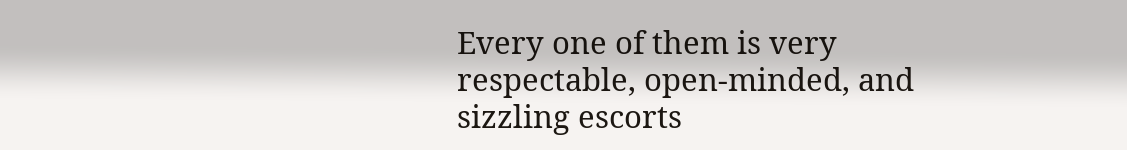Every one of them is very respectable, open-minded, and sizzling escorts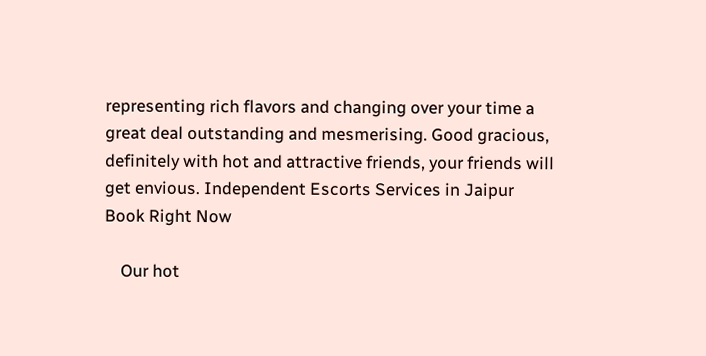representing rich flavors and changing over your time a great deal outstanding and mesmerising. Good gracious, definitely with hot and attractive friends, your friends will get envious. Independent Escorts Services in Jaipur Book Right Now

    Our hot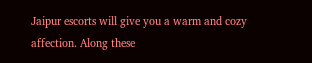Jaipur escorts will give you a warm and cozy affection. Along these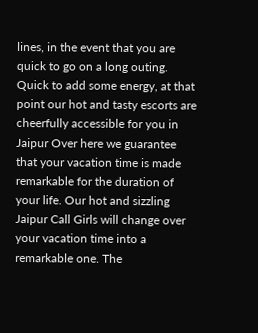lines, in the event that you are quick to go on a long outing. Quick to add some energy, at that point our hot and tasty escorts are cheerfully accessible for you in Jaipur Over here we guarantee that your vacation time is made remarkable for the duration of your life. Our hot and sizzling Jaipur Call Girls will change over your vacation time into a remarkable one. The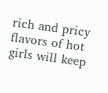rich and pricy flavors of hot girls will keep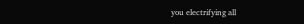you electrifying all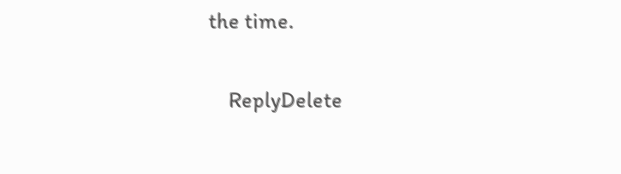the time.

    ReplyDelete